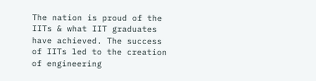The nation is proud of the IITs & what IIT graduates have achieved. The success of IITs led to the creation of engineering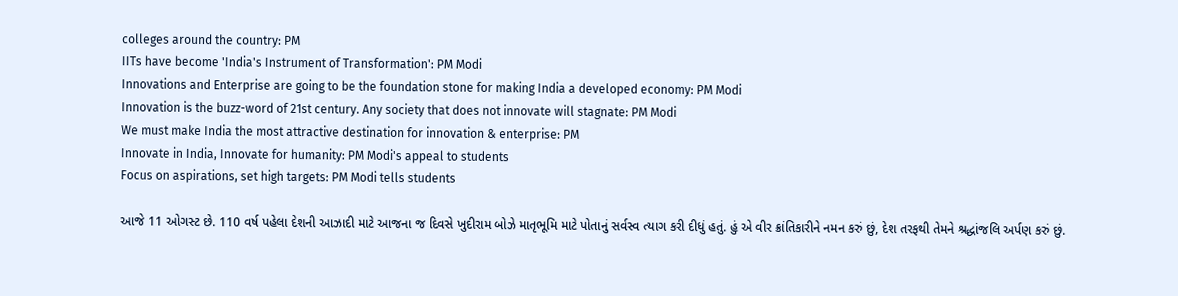colleges around the country: PM
IITs have become 'India's Instrument of Transformation': PM Modi
Innovations and Enterprise are going to be the foundation stone for making India a developed economy: PM Modi
Innovation is the buzz-word of 21st century. Any society that does not innovate will stagnate: PM Modi
We must make India the most attractive destination for innovation & enterprise: PM
Innovate in India, Innovate for humanity: PM Modi's appeal to students
Focus on aspirations, set high targets: PM Modi tells students

આજે 11 ઓગસ્ટ છે. 110 વર્ષ પહેલા દેશની આઝાદી માટે આજના જ દિવસે ખુદીરામ બોઝે માતૃભૂમિ માટે પોતાનું સર્વસ્વ ત્યાગ કરી દીધું હતું. હું એ વીર ક્રાંતિકારીને નમન કરું છું, દેશ તરફથી તેમને શ્રદ્ધાંજલિ અર્પણ કરું છું.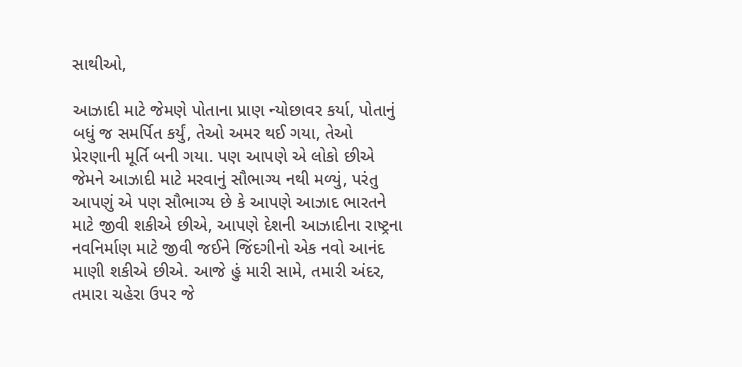સાથીઓ,

આઝાદી માટે જેમણે પોતાના પ્રાણ ન્યોછાવર કર્યા, પોતાનું બધું જ સમર્પિત કર્યું, તેઓ અમર થઈ ગયા, તેઓ પ્રેરણાની મૂર્તિ બની ગયા. પણ આપણે એ લોકો છીએ જેમને આઝાદી માટે મરવાનું સૌભાગ્ય નથી મળ્યું, પરંતુ આપણું એ પણ સૌભાગ્ય છે કે આપણે આઝાદ ભારતને માટે જીવી શકીએ છીએ, આપણે દેશની આઝાદીના રાષ્ટ્રના નવનિર્માણ માટે જીવી જઈને જિંદગીનો એક નવો આનંદ માણી શકીએ છીએ. આજે હું મારી સામે, તમારી અંદર, તમારા ચહેરા ઉપર જે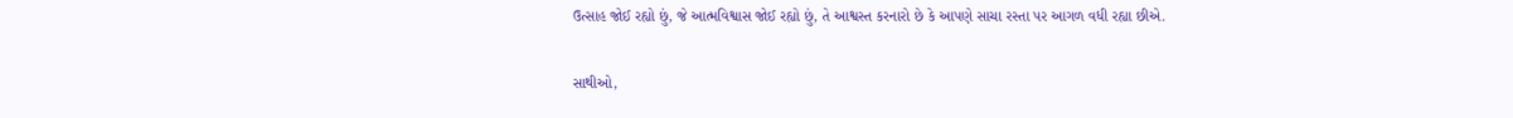ઉત્સાહ જોઈ રહ્યો છું, જે આત્મવિશ્વાસ જોઈ રહ્યો છું, તે આશ્વસ્ત કરનારો છે કે આપણે સાચા રસ્તા પર આગળ વધી રહ્યા છીએ.

સાથીઓ,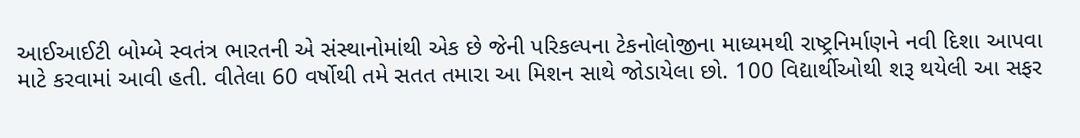આઈઆઈટી બોમ્બે સ્વતંત્ર ભારતની એ સંસ્થાનોમાંથી એક છે જેની પરિકલ્પના ટેકનોલોજીના માધ્યમથી રાષ્ટ્રનિર્માણને નવી દિશા આપવા માટે કરવામાં આવી હતી. વીતેલા 60 વર્ષોથી તમે સતત તમારા આ મિશન સાથે જોડાયેલા છો. 100 વિદ્યાર્થીઓથી શરૂ થયેલી આ સફર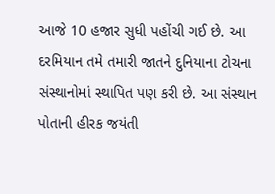આજે 10 હજાર સુધી પહોંચી ગઈ છે. આ દરમિયાન તમે તમારી જાતને દુનિયાના ટોચના સંસ્થાનોમાં સ્થાપિત પણ કરી છે. આ સંસ્થાન પોતાની હીરક જયંતી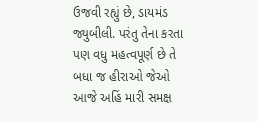ઉજવી રહ્યું છે, ડાયમંડ જ્યુબીલી. પરંતુ તેના કરતા પણ વધુ મહત્વપૂર્ણ છે તે બધા જ હીરાઓ જેઓ આજે અહિં મારી સમક્ષ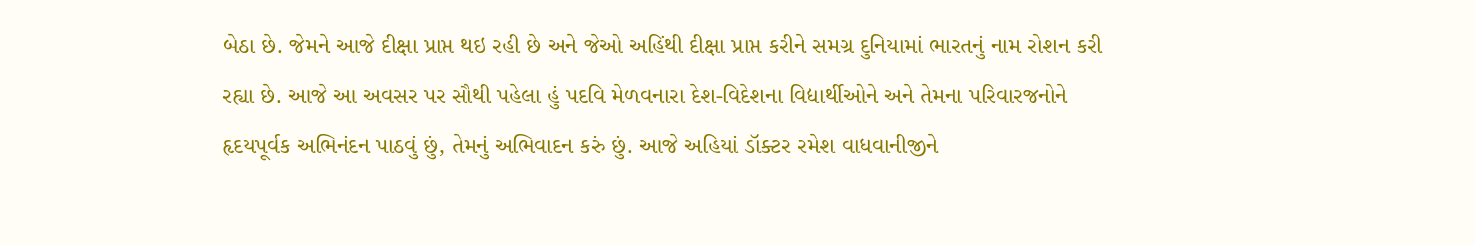બેઠા છે. જેમને આજે દીક્ષા પ્રાપ્ત થઇ રહી છે અને જેઓ અહિંથી દીક્ષા પ્રાપ્ત કરીને સમગ્ર દુનિયામાં ભારતનું નામ રોશન કરી રહ્યા છે. આજે આ અવસર પર સૌથી પહેલા હું પદવિ મેળવનારા દેશ-વિદેશના વિદ્યાર્થીઓને અને તેમના પરિવારજનોને હૃદયપૂર્વક અભિનંદન પાઠવું છું, તેમનું અભિવાદન કરું છું. આજે અહિયાં ડૉક્ટર રમેશ વાધવાનીજીને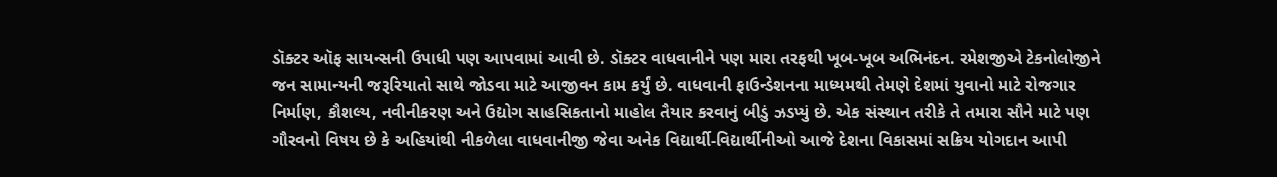ડૉક્ટર ઑફ સાયન્સની ઉપાધી પણ આપવામાં આવી છે. ડૉક્ટર વાધવાનીને પણ મારા તરફથી ખૂબ-ખૂબ અભિનંદન. રમેશજીએ ટેકનોલોજીને જન સામાન્યની જરૂરિયાતો સાથે જોડવા માટે આજીવન કામ કર્યું છે. વાધવાની ફાઉન્ડેશનના માધ્યમથી તેમણે દેશમાં યુવાનો માટે રોજગાર નિર્માણ, કૌશલ્ય, નવીનીકરણ અને ઉદ્યોગ સાહસિકતાનો માહોલ તૈયાર કરવાનું બીડું ઝડપ્યું છે. એક સંસ્થાન તરીકે તે તમારા સૌને માટે પણ ગૌરવનો વિષય છે કે અહિયાંથી નીકળેલા વાધવાનીજી જેવા અનેક વિદ્યાર્થી-વિદ્યાર્થીનીઓ આજે દેશના વિકાસમાં સક્રિય યોગદાન આપી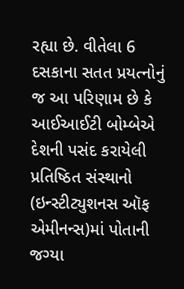રહ્યા છે. વીતેલા 6 દસકાના સતત પ્રયત્નોનું જ આ પરિણામ છે કે આઈઆઈટી બોમ્બેએ દેશની પસંદ કરાયેલી પ્રતિષ્ઠિત સંસ્થાનો (ઇન્સ્ટીટ્યુશનસ ઑફ એમીનન્સ)માં પોતાની જગ્યા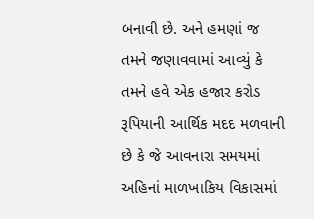બનાવી છે. અને હમણાં જ તમને જણાવવામાં આવ્યું કે તમને હવે એક હજાર કરોડ રૂપિયાની આર્થિક મદદ મળવાની છે કે જે આવનારા સમયમાં અહિનાં માળખાકિય વિકાસમાં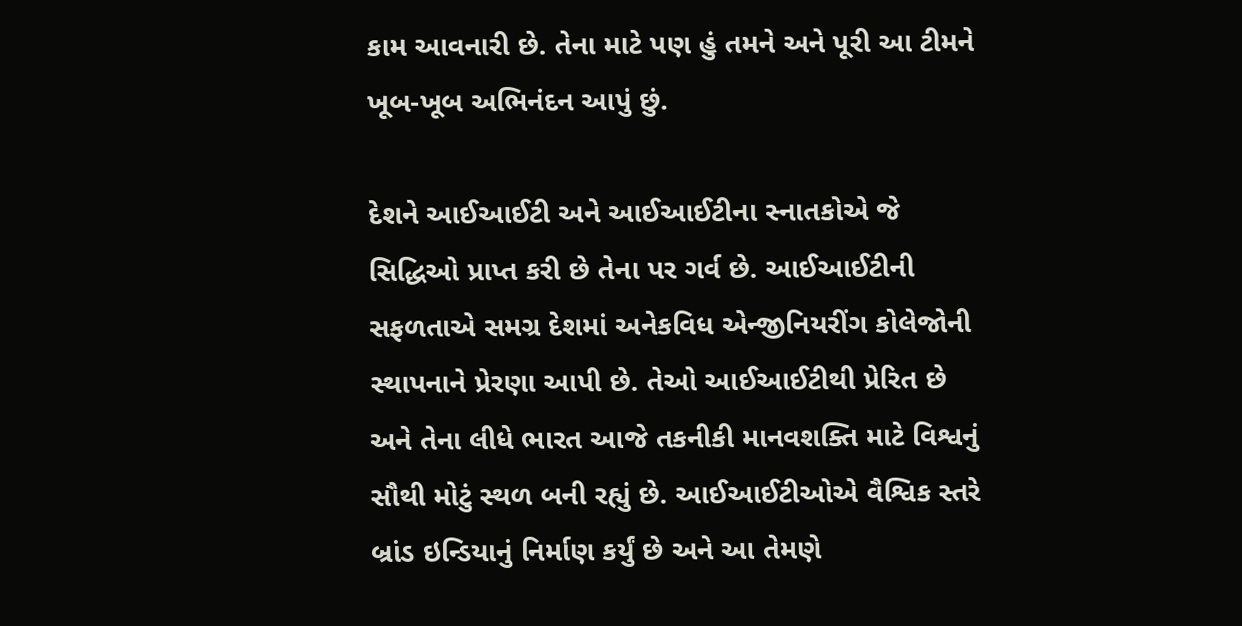કામ આવનારી છે. તેના માટે પણ હું તમને અને પૂરી આ ટીમને ખૂબ-ખૂબ અભિનંદન આપું છું.

દેશને આઈઆઈટી અને આઈઆઈટીના સ્નાતકોએ જે સિદ્ધિઓ પ્રાપ્ત કરી છે તેના પર ગર્વ છે. આઈઆઈટીની સફળતાએ સમગ્ર દેશમાં અનેકવિધ એન્જીનિયરીંગ કોલેજોની સ્થાપનાને પ્રેરણા આપી છે. તેઓ આઈઆઈટીથી પ્રેરિત છે અને તેના લીધે ભારત આજે તકનીકી માનવશક્તિ માટે વિશ્વનું સૌથી મોટું સ્થળ બની રહ્યું છે. આઈઆઈટીઓએ વૈશ્વિક સ્તરે બ્રાંડ ઇન્ડિયાનું નિર્માણ કર્યું છે અને આ તેમણે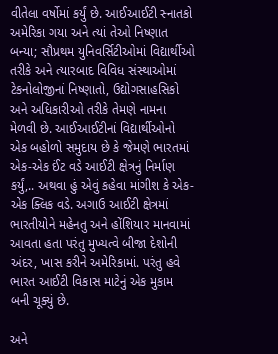વીતેલા વર્ષોમાં કર્યું છે. આઈઆઈટી સ્નાતકો અમેરિકા ગયા અને ત્યાં તેઓ નિષ્ણાત બન્યા; સૌપ્રથમ યુનિવર્સિટીઓમાં વિદ્યાર્થીઓ તરીકે અને ત્યારબાદ વિવિધ સંસ્થાઓમાં ટેકનોલોજીનાં નિષ્ણાતો, ઉદ્યોગસાહસિકો અને અધિકારીઓ તરીકે તેમણે નામના મેળવી છે. આઈઆઈટીનાં વિદ્યાર્થીઓનો એક બહોળો સમુદાય છે કે જેમણે ભારતમાં એક-એક ઈંટ વડે આઈટી ક્ષેત્રનું નિર્માણ કર્યું,.. અથવા હું એવું કહેવા માંગીશ કે એક-એક ક્લિક વડે. અગાઉ આઈટી ક્ષેત્રમાં ભારતીયોને મહેનતુ અને હોંશિયાર માનવામાં આવતા હતા પરંતુ મુખ્યત્વે બીજા દેશોની અંદર, ખાસ કરીને અમેરિકામાં. પરંતુ હવે ભારત આઈટી વિકાસ માટેનું એક મુકામ બની ચૂક્યું છે.

અને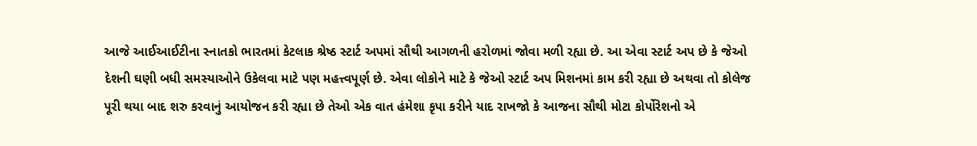આજે આઈઆઈટીના સ્નાતકો ભારતમાં કેટલાક શ્રેષ્ઠ સ્ટાર્ટ અપમાં સૌથી આગળની હરોળમાં જોવા મળી રહ્યા છે. આ એવા સ્ટાર્ટ અપ છે કે જેઓ દેશની ઘણી બધી સમસ્યાઓને ઉકેલવા માટે પણ મહત્ત્વપૂર્ણ છે. એવા લોકોને માટે કે જેઓ સ્ટાર્ટ અપ મિશનમાં કામ કરી રહ્યા છે અથવા તો કોલેજ પૂરી થયા બાદ શરુ કરવાનું આયોજન કરી રહ્યા છે તેઓ એક વાત હંમેશા કૃપા કરીને યાદ રાખજો કે આજના સૌથી મોટા કોર્પોરેશનો એ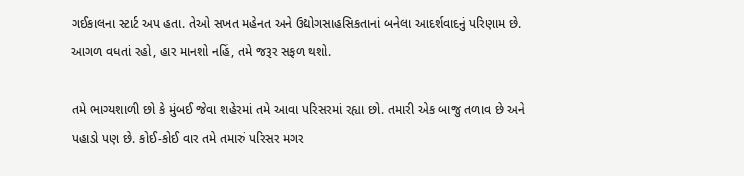ગઈકાલના સ્ટાર્ટ અપ હતા. તેઓ સખત મહેનત અને ઉદ્યોગસાહસિકતાનાં બનેલા આદર્શવાદનું પરિણામ છે. આગળ વધતાં રહો, હાર માનશો નહિં, તમે જરૂર સફળ થશો.

તમે ભાગ્યશાળી છો કે મુંબઈ જેવા શહેરમાં તમે આવા પરિસરમાં રહ્યા છો. તમારી એક બાજુ તળાવ છે અને પહાડો પણ છે. કોઈ-કોઈ વાર તમે તમારું પરિસર મગર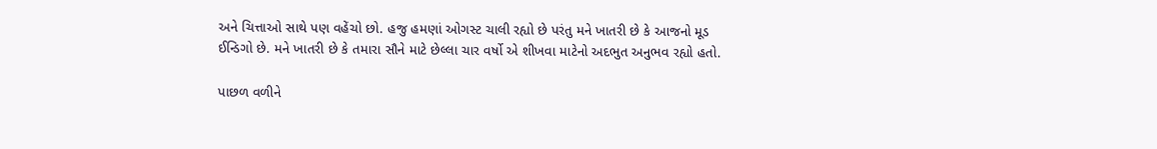અને ચિત્તાઓ સાથે પણ વહેંચો છો. હજુ હમણાં ઓગસ્ટ ચાલી રહ્યો છે પરંતુ મને ખાતરી છે કે આજનો મૂડ ઈન્ડિગો છે. મને ખાતરી છે કે તમારા સૌને માટે છેલ્લા ચાર વર્ષો એ શીખવા માટેનો અદભુત અનુભવ રહ્યો હતો.

પાછળ વળીને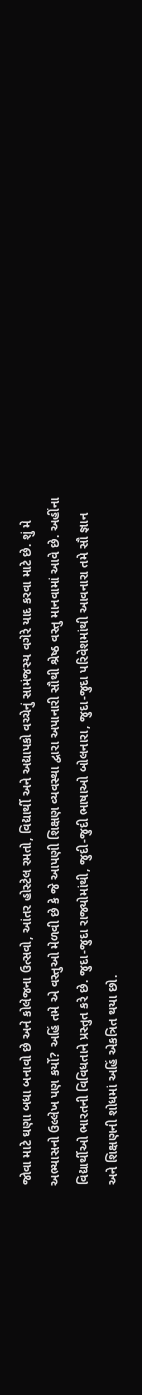જોવા માટે ઘણા બધા બનાવો છે અને કોલેજના ઉત્સવો, આંતર હોસ્ટેલ રમતો, વિદ્યાર્થી અને અદ્યાપકો વચ્ચેનું સામંજસ્ય વગેરે યાદ કરવા માટે છે. શું મે અભ્યાસનો ઉલ્લેખ પણ કર્યો? અહિં તમે એ વસ્તુઓ મેળવી છે કે જે આપણી શિક્ષણ વ્યવસ્થા દ્વારા અપાનારી સૌથી શ્રેષ્ઠ વસ્તુ માનવામાં આવે છે. અહીંના વિદ્યાર્થીઓ ભારતની વિવિધતાને પ્રસ્તુત કરે છે. જુદા-જુદા રાજ્યોમાંથી, જુદી-જુદી ભાષાઓ બોલનારા, જુદા-જુદા પરિવેશમાંથી આવનારા તમે સૌ જ્ઞાન અને શિક્ષણની શોધમાં અહિં એકત્રિત થયા છો.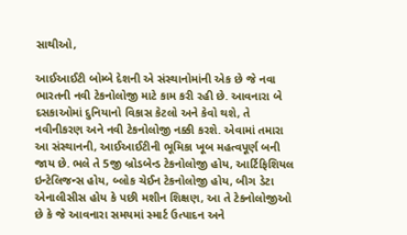સાથીઓ,

આઈઆઈટી બોમ્બે દેશની એ સંસ્થાનોમાંની એક છે જે નવા ભારતની નવી ટેકનોલોજી માટે કામ કરી રહી છે. આવનારા બે દસકાઓમાં દુનિયાનો વિકાસ કેટલો અને કેવો થશે, તે નવીનીકરણ અને નવી ટેકનોલોજી નક્કી કરશે. એવામાં તમારા આ સંસ્થાનની, આઈઆઈટીની ભૂમિકા ખૂબ મહત્વપૂર્ણ બની જાય છે. ભલે તે 5જી બ્રોડબેન્ડ ટેકનોલોજી હોય, આર્ટિફિશિયલ ઇન્ટેલિજન્સ હોય, બ્લોક ચેઈન ટેકનોલોજી હોય, બીગ ડેટા એનાલીસીસ હોય કે પછી મશીન શિક્ષણ, આ તે ટેકનોલોજીઓ છે કે જે આવનારા સમયમાં સ્માર્ટ ઉત્પાદન અને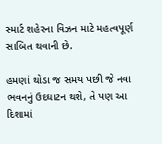સ્માર્ટ શહેરના વિઝન માટે મહત્વપૂર્ણ સાબિત થવાની છે.

હમણાં થોડા જ સમય પછી જે નવા ભવનનું ઉદઘાટન થશે, તે પણ આ દિશામાં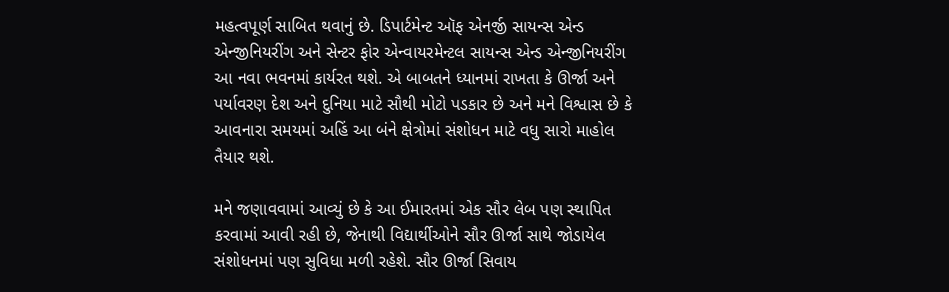મહત્વપૂર્ણ સાબિત થવાનું છે. ડિપાર્ટમેન્ટ ઑફ એનર્જી સાયન્સ એન્ડ એન્જીનિયરીંગ અને સેન્ટર ફોર એન્વાયરમેન્ટલ સાયન્સ એન્ડ એન્જીનિયરીંગ આ નવા ભવનમાં કાર્યરત થશે. એ બાબતને ધ્યાનમાં રાખતા કે ઊર્જા અને પર્યાવરણ દેશ અને દુનિયા માટે સૌથી મોટો પડકાર છે અને મને વિશ્વાસ છે કે આવનારા સમયમાં અહિં આ બંને ક્ષેત્રોમાં સંશોધન માટે વધુ સારો માહોલ તૈયાર થશે.

મને જણાવવામાં આવ્યું છે કે આ ઈમારતમાં એક સૌર લેબ પણ સ્થાપિત કરવામાં આવી રહી છે, જેનાથી વિદ્યાર્થીઓને સૌર ઊર્જા સાથે જોડાયેલ સંશોધનમાં પણ સુવિધા મળી રહેશે. સૌર ઊર્જા સિવાય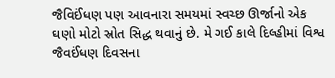જૈવિઈંધણ પણ આવનારા સમયમાં સ્વચ્છ ઊર્જાનો એક ઘણો મોટો સ્રોત સિદ્ધ થવાનું છે. મે ગઈ કાલે દિલ્હીમાં વિશ્વ જૈવઈંધણ દિવસના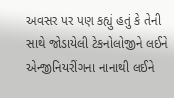અવસર પર પણ કહ્યું હતું કે તેની સાથે જોડાયેલી ટેકનોલોજીને લઈને એન્જીનિયરીંગના નાનાથી લઈને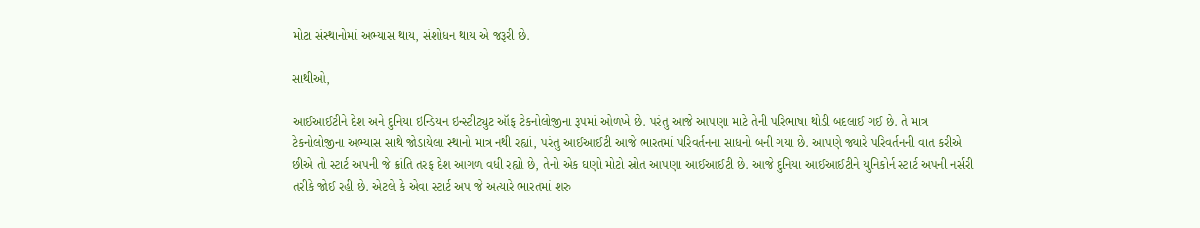મોટા સંસ્થાનોમાં અભ્યાસ થાય, સંશોધન થાય એ જરૂરી છે.

સાથીઓ,

આઈઆઈટીને દેશ અને દુનિયા ઇન્ડિયન ઇન્સ્ટીટ્યુટ ઑફ ટેકનોલોજીના રૂપમાં ઓળખે છે. પરંતુ આજે આપણા માટે તેની પરિભાષા થોડી બદલાઈ ગઈ છે. તે માત્ર ટેકનોલોજીના અભ્યાસ સાથે જોડાયેલા સ્થાનો માત્ર નથી રહ્યાં, પરંતુ આઈઆઈટી આજે ભારતમાં પરિવર્તનના સાધનો બની ગયા છે. આપણે જ્યારે પરિવર્તનની વાત કરીએ છીએ તો સ્ટાર્ટ અપની જે ક્રાંતિ તરફ દેશ આગળ વધી રહ્યો છે, તેનો એક ઘણો મોટો સ્રોત આપણા આઈઆઈટી છે. આજે દુનિયા આઈઆઈટીને યુનિકોર્ન સ્ટાર્ટ અપની નર્સરી તરીકે જોઈ રહી છે. એટલે કે એવા સ્ટાર્ટ અપ જે અત્યારે ભારતમાં શરુ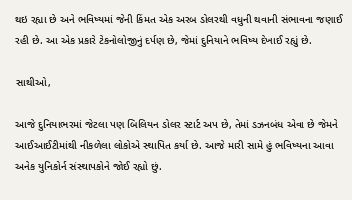થઇ રહ્યા છે અને ભવિષ્યમાં જેની કિંમત એક અરબ ડોલરથી વધુની થવાની સંભાવના જણાઈ રહી છે. આ એક પ્રકારે ટેકનોલોજીનું દર્પણ છે, જેમાં દુનિયાને ભવિષ્ય દેખાઈ રહ્યું છે.

સાથીઓ,

આજે દુનિયાભરમાં જેટલા પણ બિલિયન ડોલર સ્ટાર્ટ અપ છે, તેમાં ડઝનબંધ એવા છે જેમને આઈઆઈટીમાંથી નીકળેલા લોકોએ સ્થાપિત કર્યા છે. આજે મારી સામે હું ભવિષ્યના આવા અનેક યુનિકોર્ન સંસ્થાપકોને જોઈ રહ્યો છું.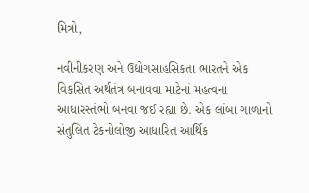મિત્રો,

નવીનીકરણ અને ઉદ્યોગસાહસિકતા ભારતને એક વિકસિત અર્થતંત્ર બનાવવા માટેનાં મહત્વના આધારસ્તંભો બનવા જઈ રહ્યા છે. એક લાંબા ગાળાનો સંતુલિત ટેકનોલોજી આધારિત આર્થિક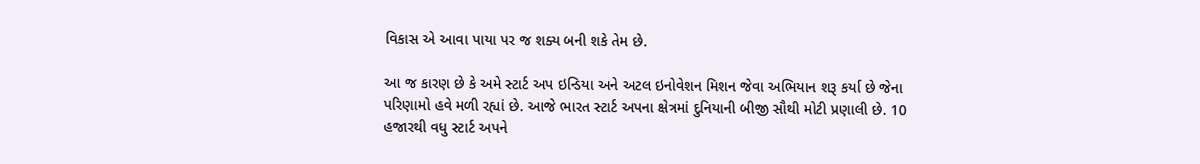વિકાસ એ આવા પાયા પર જ શક્ય બની શકે તેમ છે.

આ જ કારણ છે કે અમે સ્ટાર્ટ અપ ઇન્ડિયા અને અટલ ઇનોવેશન મિશન જેવા અભિયાન શરૂ કર્યા છે જેના પરિણામો હવે મળી રહ્યાં છે. આજે ભારત સ્ટાર્ટ અપના ક્ષેત્રમાં દુનિયાની બીજી સૌથી મોટી પ્રણાલી છે. 10 હજારથી વધુ સ્ટાર્ટ અપને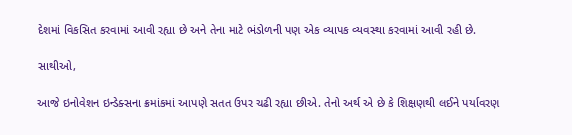દેશમાં વિકસિત કરવામાં આવી રહ્યા છે અને તેના માટે ભંડોળની પણ એક વ્યાપક વ્યવસ્થા કરવામાં આવી રહી છે.

સાથીઓ,

આજે ઇનોવેશન ઇન્ડેક્સના ક્રમાંકમાં આપણે સતત ઉપર ચઢી રહ્યા છીએ. તેનો અર્થ એ છે કે શિક્ષણથી લઈને પર્યાવરણ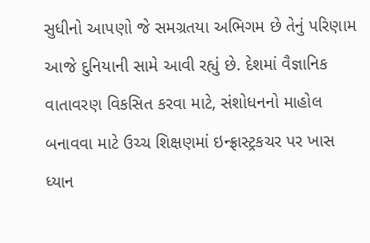સુધીનો આપણો જે સમગ્રતયા અભિગમ છે તેનું પરિણામ આજે દુનિયાની સામે આવી રહ્યું છે. દેશમાં વૈજ્ઞાનિક વાતાવરણ વિકસિત કરવા માટે, સંશોધનનો માહોલ બનાવવા માટે ઉચ્ચ શિક્ષણમાં ઇન્ફ્રાસ્ટ્રકચર પર ખાસ ધ્યાન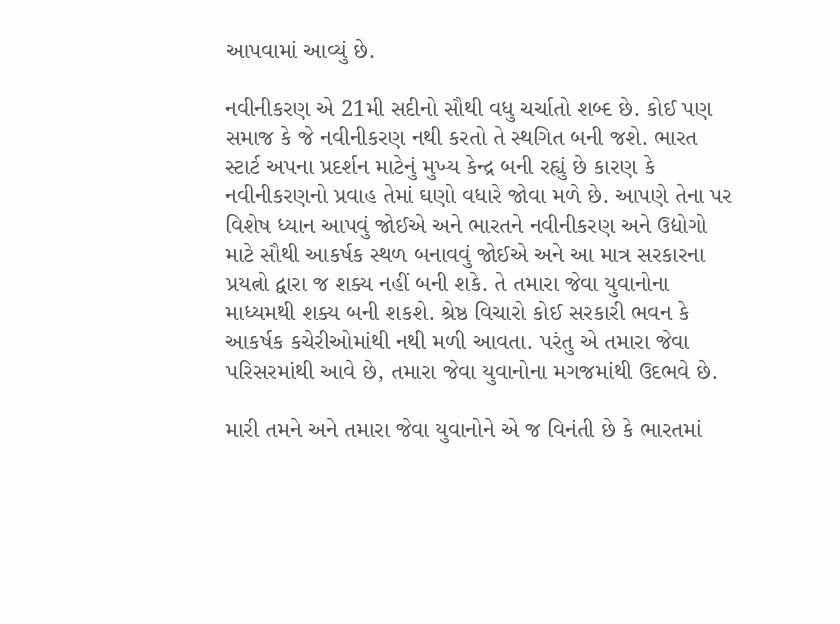આપવામાં આવ્યું છે.

નવીનીકરણ એ 21મી સદીનો સૌથી વધુ ચર્ચાતો શબ્દ છે. કોઈ પણ સમાજ કે જે નવીનીકરણ નથી કરતો તે સ્થગિત બની જશે. ભારત સ્ટાર્ટ અપના પ્રદર્શન માટેનું મુખ્ય કેન્દ્ર બની રહ્યું છે કારણ કે નવીનીકરણનો પ્રવાહ તેમાં ઘણો વધારે જોવા મળે છે. આપણે તેના પર વિશેષ ધ્યાન આપવું જોઈએ અને ભારતને નવીનીકરણ અને ઉદ્યોગો માટે સૌથી આકર્ષક સ્થળ બનાવવું જોઈએ અને આ માત્ર સરકારના પ્રયત્નો દ્વારા જ શક્ય નહીં બની શકે. તે તમારા જેવા યુવાનોના માધ્યમથી શક્ય બની શકશે. શ્રેષ્ઠ વિચારો કોઈ સરકારી ભવન કે આકર્ષક કચેરીઓમાંથી નથી મળી આવતા. પરંતુ એ તમારા જેવા પરિસરમાંથી આવે છે, તમારા જેવા યુવાનોના મગજમાંથી ઉદભવે છે.

મારી તમને અને તમારા જેવા યુવાનોને એ જ વિનંતી છે કે ભારતમાં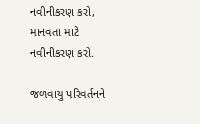નવીનીકરણ કરો, માનવતા માટે નવીનીકરણ કરો.

જળવાયુ પરિવર્તનને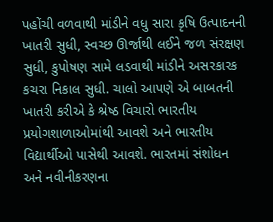પહોંચી વળવાથી માંડીને વધુ સારા કૃષિ ઉત્પાદનની ખાતરી સુધી, સ્વચ્છ ઊર્જાથી લઈને જળ સંરક્ષણ સુધી, કુપોષણ સામે લડવાથી માંડીને અસરકારક કચરા નિકાલ સુધી. ચાલો આપણે એ બાબતની ખાતરી કરીએ કે શ્રેષ્ઠ વિચારો ભારતીય પ્રયોગશાળાઓમાંથી આવશે અને ભારતીય વિદ્યાર્થીઓ પાસેથી આવશે. ભારતમાં સંશોધન અને નવીનીકરણના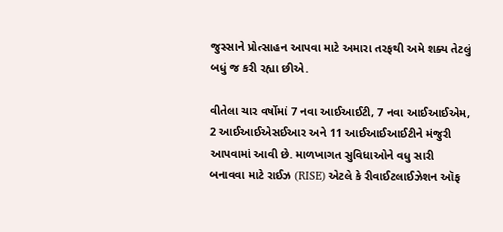જુસ્સાને પ્રોત્સાહન આપવા માટે અમારા તરફથી અમે શક્ય તેટલું બધું જ કરી રહ્યા છીએ.

વીતેલા ચાર વર્ષોમાં 7 નવા આઈઆઈટી, 7 નવા આઈઆઈએમ, 2 આઈઆઈએસઈઆર અને 11 આઈઆઈઆઈટીને મંજુરી આપવામાં આવી છે. માળખાગત સુવિધાઓને વધુ સારી બનાવવા માટે રાઈઝ (RISE) એટલે કે રીવાઈટલાઈઝેશન ઑફ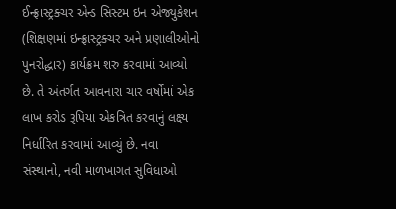ઈન્ફ્રાસ્ટ્રક્ચર એન્ડ સિસ્ટમ ઇન એજ્યુકેશન (શિક્ષણમાં ઇન્ફ્રાસ્ટ્રક્ચર અને પ્રણાલીઓનો પુનરોદ્ધાર) કાર્યક્રમ શરુ કરવામાં આવ્યો છે. તે અંતર્ગત આવનારા ચાર વર્ષોમાં એક લાખ કરોડ રૂપિયા એકત્રિત કરવાનું લક્ષ્ય નિર્ધારિત કરવામાં આવ્યું છે. નવા સંસ્થાનો, નવી માળખાગત સુવિધાઓ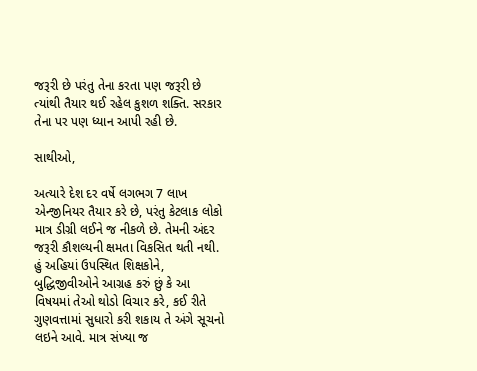જરૂરી છે પરંતુ તેના કરતા પણ જરૂરી છે ત્યાંથી તૈયાર થઈ રહેલ કુશળ શક્તિ. સરકાર તેના પર પણ ધ્યાન આપી રહી છે.

સાથીઓ,

અત્યારે દેશ દર વર્ષે લગભગ 7 લાખ એન્જીનિયર તૈયાર કરે છે, પરંતુ કેટલાક લોકો માત્ર ડીગ્રી લઈને જ નીકળે છે. તેમની અંદર જરૂરી કૌશલ્યની ક્ષમતા વિકસિત થતી નથી. હું અહિયાં ઉપસ્થિત શિક્ષકોને, બુદ્ધિજીવીઓને આગ્રહ કરું છું કે આ વિષયમાં તેઓ થોડો વિચાર કરે, કઈ રીતે ગુણવત્તામાં સુધારો કરી શકાય તે અંગે સૂચનો લઇને આવે. માત્ર સંખ્યા જ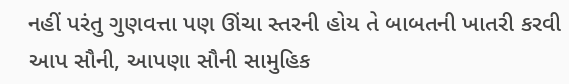નહીં પરંતુ ગુણવત્તા પણ ઊંચા સ્તરની હોય તે બાબતની ખાતરી કરવી આપ સૌની, આપણા સૌની સામુહિક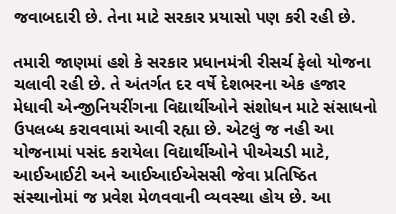જવાબદારી છે. તેના માટે સરકાર પ્રયાસો પણ કરી રહી છે.

તમારી જાણમાં હશે કે સરકાર પ્રધાનમંત્રી રીસર્ચ ફેલો યોજના ચલાવી રહી છે. તે અંતર્ગત દર વર્ષે દેશભરના એક હજાર મેધાવી એન્જીનિયરીંગના વિદ્યાર્થીઓને સંશોધન માટે સંસાધનો ઉપલબ્ધ કરાવવામાં આવી રહ્યા છે. એટલું જ નહી આ યોજનામાં પસંદ કરાયેલા વિદ્યાર્થીઓને પીએચડી માટે, આઈઆઈટી અને આઈઆઈએસસી જેવા પ્રતિષ્ઠિત સંસ્થાનોમાં જ પ્રવેશ મેળવવાની વ્યવસ્થા હોય છે. આ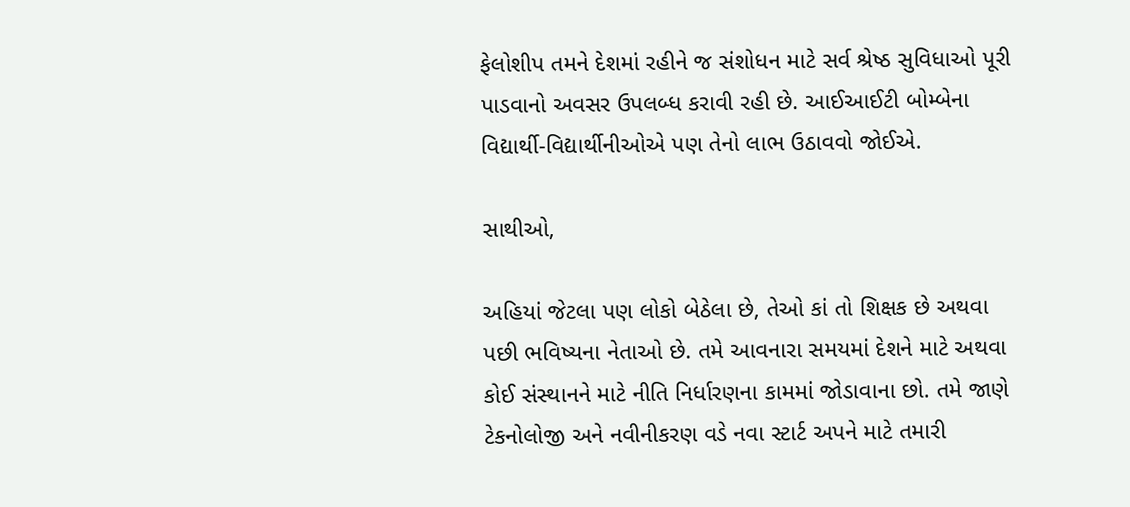ફેલોશીપ તમને દેશમાં રહીને જ સંશોધન માટે સર્વ શ્રેષ્ઠ સુવિધાઓ પૂરી પાડવાનો અવસર ઉપલબ્ધ કરાવી રહી છે. આઈઆઈટી બોમ્બેના વિદ્યાર્થી-વિદ્યાર્થીનીઓએ પણ તેનો લાભ ઉઠાવવો જોઈએ.

સાથીઓ,

અહિયાં જેટલા પણ લોકો બેઠેલા છે, તેઓ કાં તો શિક્ષક છે અથવા પછી ભવિષ્યના નેતાઓ છે. તમે આવનારા સમયમાં દેશને માટે અથવા કોઈ સંસ્થાનને માટે નીતિ નિર્ધારણના કામમાં જોડાવાના છો. તમે જાણે ટેકનોલોજી અને નવીનીકરણ વડે નવા સ્ટાર્ટ અપને માટે તમારી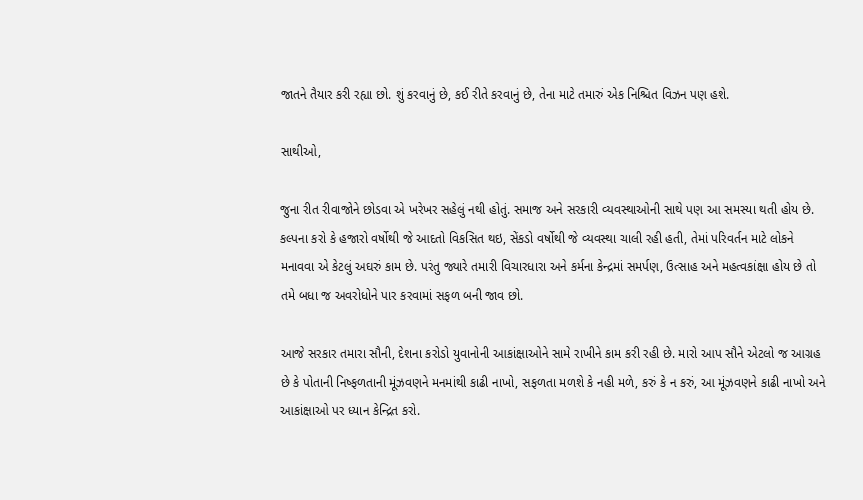જાતને તૈયાર કરી રહ્યા છો. શું કરવાનું છે, કઈ રીતે કરવાનું છે, તેના માટે તમારું એક નિશ્ચિત વિઝન પણ હશે.

સાથીઓ,

જુના રીત રીવાજોને છોડવા એ ખરેખર સહેલું નથી હોતું. સમાજ અને સરકારી વ્યવસ્થાઓની સાથે પણ આ સમસ્યા થતી હોય છે. કલ્પના કરો કે હજારો વર્ષોથી જે આદતો વિકસિત થઇ, સેંકડો વર્ષોથી જે વ્યવસ્થા ચાલી રહી હતી, તેમાં પરિવર્તન માટે લોકને મનાવવા એ કેટલું અઘરું કામ છે. પરંતુ જ્યારે તમારી વિચારધારા અને કર્મના કેન્દ્રમાં સમર્પણ, ઉત્સાહ અને મહત્વકાંક્ષા હોય છે તો તમે બધા જ અવરોધોને પાર કરવામાં સફળ બની જાવ છો.

આજે સરકાર તમારા સૌની, દેશના કરોડો યુવાનોની આકાંક્ષાઓને સામે રાખીને કામ કરી રહી છે. મારો આપ સૌને એટલો જ આગ્રહ છે કે પોતાની નિષ્ફળતાની મૂંઝવણને મનમાંથી કાઢી નાખો, સફળતા મળશે કે નહી મળે, કરું કે ન કરું, આ મૂંઝવણને કાઢી નાખો અને આકાંક્ષાઓ પર ધ્યાન કેન્દ્રિત કરો.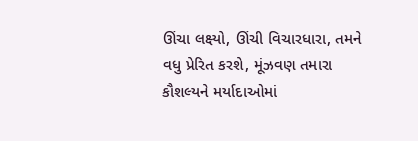ઊંચા લક્ષ્યો, ઊંચી વિચારધારા, તમને વધુ પ્રેરિત કરશે, મૂંઝવણ તમારા કૌશલ્યને મર્યાદાઓમાં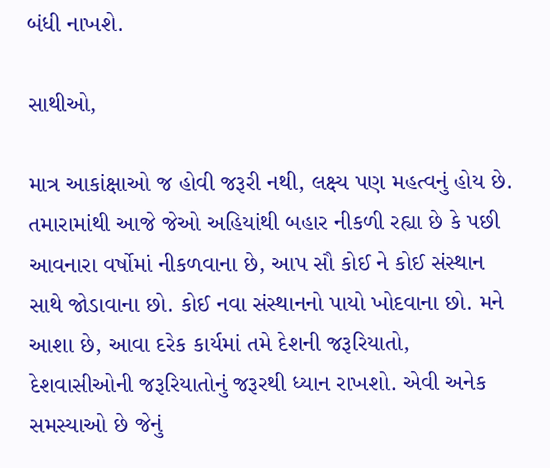બંધી નાખશે.

સાથીઓ,

માત્ર આકાંક્ષાઓ જ હોવી જરૂરી નથી, લક્ષ્ય પણ મહત્વનું હોય છે. તમારામાંથી આજે જેઓ અહિયાંથી બહાર નીકળી રહ્યા છે કે પછી આવનારા વર્ષોમાં નીકળવાના છે, આપ સૌ કોઈ ને કોઈ સંસ્થાન સાથે જોડાવાના છો. કોઈ નવા સંસ્થાનનો પાયો ખોદવાના છો. મને આશા છે, આવા દરેક કાર્યમાં તમે દેશની જરૂરિયાતો, દેશવાસીઓની જરૂરિયાતોનું જરૂરથી ધ્યાન રાખશો. એવી અનેક સમસ્યાઓ છે જેનું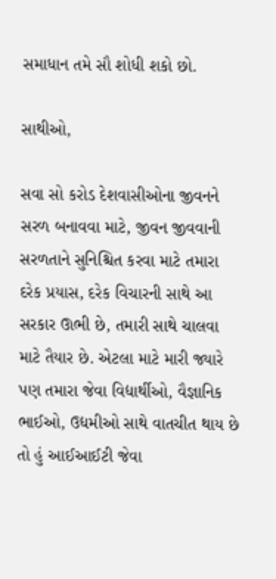સમાધાન તમે સૌ શોધી શકો છો.

સાથીઓ,

સવા સો કરોડ દેશવાસીઓના જીવનને સરળ બનાવવા માટે, જીવન જીવવાની સરળતાને સુનિશ્ચિત કરવા માટે તમારા દરેક પ્રયાસ, દરેક વિચારની સાથે આ સરકાર ઊભી છે, તમારી સાથે ચાલવા માટે તૈયાર છે. એટલા માટે મારી જ્યારે પણ તમારા જેવા વિદ્યાર્થીઓ, વૈજ્ઞાનિક ભાઈઓ, ઉદ્યમીઓ સાથે વાતચીત થાય છે તો હું આઈઆઈટી જેવા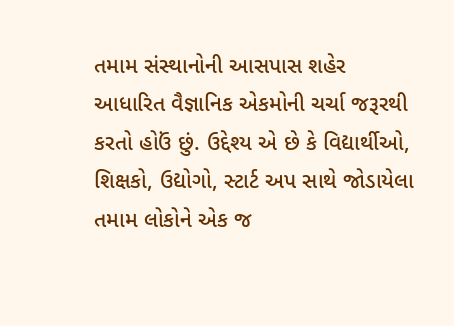તમામ સંસ્થાનોની આસપાસ શહેર આધારિત વૈજ્ઞાનિક એકમોની ચર્ચા જરૂરથી કરતો હોઉં છું. ઉદ્દેશ્ય એ છે કે વિદ્યાર્થીઓ, શિક્ષકો, ઉદ્યોગો, સ્ટાર્ટ અપ સાથે જોડાયેલા તમામ લોકોને એક જ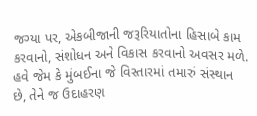જગ્યા પર, એકબીજાની જરૂરિયાતોના હિસાબે કામ કરવાનો, સંશોધન અને વિકાસ કરવાનો અવસર મળે. હવે જેમ કે મુંબઈના જે વિસ્તારમાં તમારું સંસ્થાન છે, તેને જ ઉદાહરણ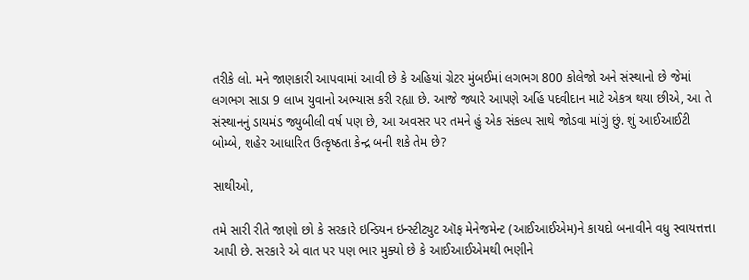તરીકે લો. મને જાણકારી આપવામાં આવી છે કે અહિયાં ગ્રેટર મુંબઈમાં લગભગ 800 કોલેજો અને સંસ્થાનો છે જેમાં લગભગ સાડા 9 લાખ યુવાનો અભ્યાસ કરી રહ્યા છે. આજે જ્યારે આપણે અહિં પદવીદાન માટે એકત્ર થયા છીએ, આ તે સંસ્થાનનું ડાયમંડ જ્યુબીલી વર્ષ પણ છે, આ અવસર પર તમને હું એક સંકલ્પ સાથે જોડવા માંગું છું. શું આઈઆઈટી બોમ્બે, શહેર આધારિત ઉત્કૃષ્ઠતા કેન્દ્ર બની શકે તેમ છે?

સાથીઓ,

તમે સારી રીતે જાણો છો કે સરકારે ઇન્ડિયન ઇન્સ્ટીટ્યુટ ઑફ મેનેજમેન્ટ (આઈઆઈએમ)ને કાયદો બનાવીને વધુ સ્વાયત્તત્તા આપી છે. સરકારે એ વાત પર પણ ભાર મુક્યો છે કે આઈઆઈએમથી ભણીને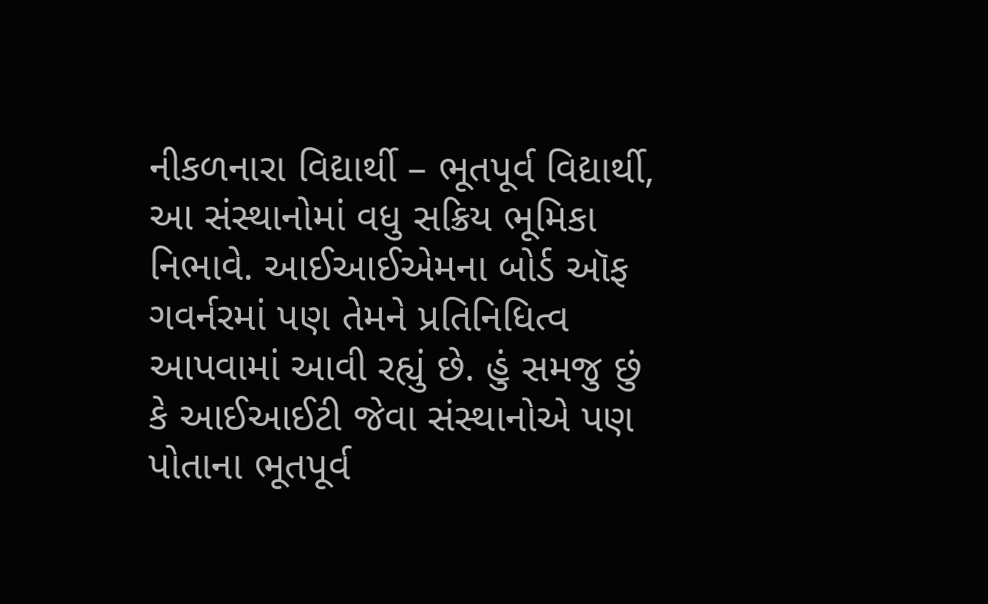નીકળનારા વિદ્યાર્થી – ભૂતપૂર્વ વિદ્યાર્થી, આ સંસ્થાનોમાં વધુ સક્રિય ભૂમિકા નિભાવે. આઈઆઈએમના બોર્ડ ઑફ ગવર્નરમાં પણ તેમને પ્રતિનિધિત્વ આપવામાં આવી રહ્યું છે. હું સમજુ છું કે આઈઆઈટી જેવા સંસ્થાનોએ પણ પોતાના ભૂતપૂર્વ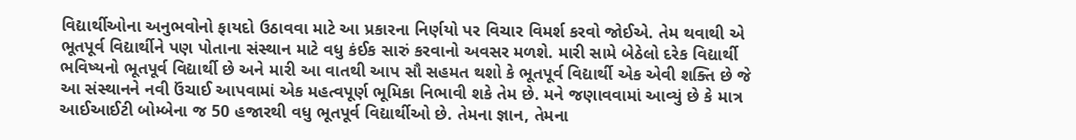વિદ્યાર્થીઓના અનુભવોનો ફાયદો ઉઠાવવા માટે આ પ્રકારના નિર્ણયો પર વિચાર વિમર્શ કરવો જોઈએ. તેમ થવાથી એ ભૂતપૂર્વ વિદ્યાર્થીને પણ પોતાના સંસ્થાન માટે વધુ કંઈક સારું કરવાનો અવસર મળશે. મારી સામે બેઠેલો દરેક વિદ્યાર્થી ભવિષ્યનો ભૂતપૂર્વ વિદ્યાર્થી છે અને મારી આ વાતથી આપ સૌ સહમત થશો કે ભૂતપૂર્વ વિદ્યાર્થી એક એવી શક્તિ છે જે આ સંસ્થાનને નવી ઉંચાઈ આપવામાં એક મહત્વપૂર્ણ ભૂમિકા નિભાવી શકે તેમ છે. મને જણાવવામાં આવ્યું છે કે માત્ર આઈઆઈટી બોમ્બેના જ 50 હજારથી વધુ ભૂતપૂર્વ વિદ્યાર્થીઓ છે. તેમના જ્ઞાન, તેમના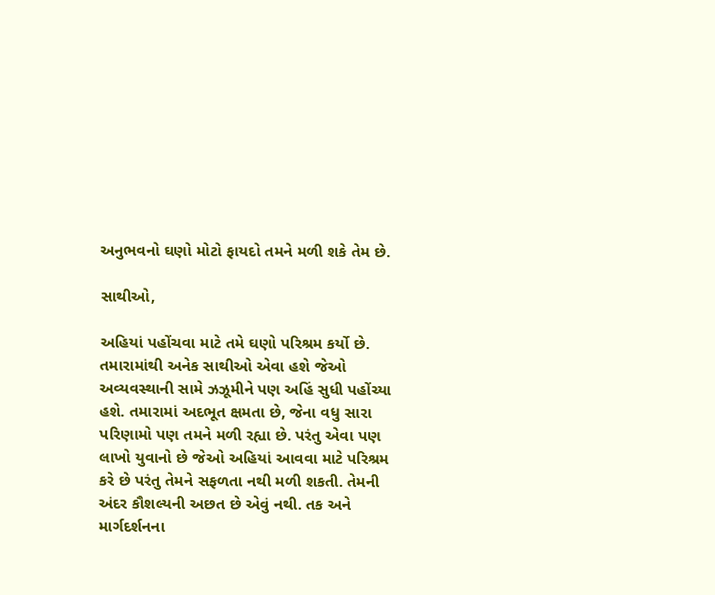અનુભવનો ઘણો મોટો ફાયદો તમને મળી શકે તેમ છે.

સાથીઓ,

અહિયાં પહોંચવા માટે તમે ઘણો પરિશ્રમ કર્યો છે. તમારામાંથી અનેક સાથીઓ એવા હશે જેઓ અવ્યવસ્થાની સામે ઝઝૂમીને પણ અહિં સુધી પહોંચ્યા હશે. તમારામાં અદભૂત ક્ષમતા છે, જેના વધુ સારા પરિણામો પણ તમને મળી રહ્યા છે. પરંતુ એવા પણ લાખો યુવાનો છે જેઓ અહિયાં આવવા માટે પરિશ્રમ કરે છે પરંતુ તેમને સફળતા નથી મળી શકતી. તેમની અંદર કૌશલ્યની અછત છે એવું નથી. તક અને માર્ગદર્શનના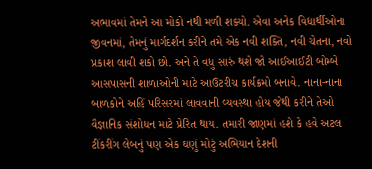અભાવમાં તેમને આ મોકો નથી મળી શક્યો. એવા અનેક વિદ્યાર્થીઓના જીવનમાં, તેમનું માર્ગદર્શન કરીને તમે એક નવી શક્તિ, નવી ચેતના, નવો પ્રકાશ લાવી શકો છો. અને તે વધુ સારું થશે જો આઈઆઈટી બોમ્બે આસપાસની શાળાઓની માટે આઉટરીચ કાર્યક્રમો બનાવે. નાના-નાના બાળકોને અહિં પરિસરમાં લાવવાની વ્યવસ્થા હોય જેથી કરીને તેઓ વૈજ્ઞાનિક સંશોધન માટે પ્રેરિત થાય. તમારી જાણમાં હશે કે હવે અટલ ટીંકરીંગ લેબનું પણ એક ઘણું મોટું અભિયાન દેશની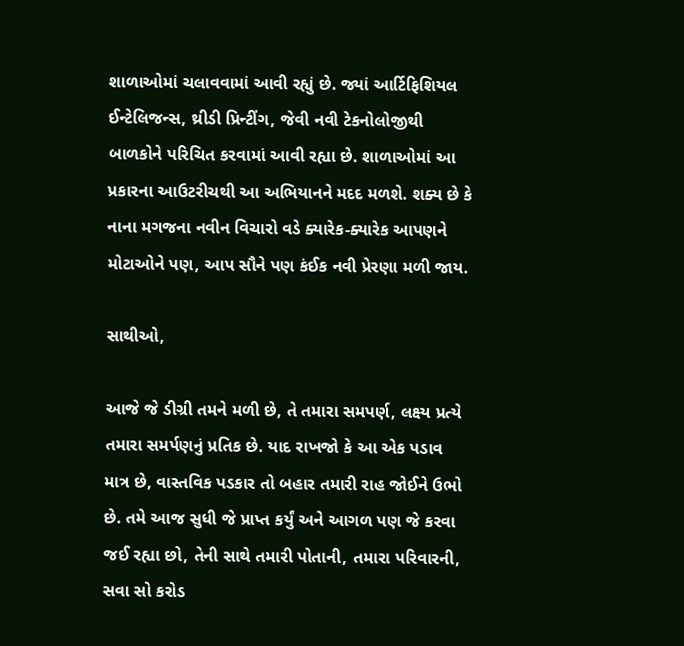શાળાઓમાં ચલાવવામાં આવી રહ્યું છે. જ્યાં આર્ટિફિશિયલ ઈન્ટેલિજન્સ, થ્રીડી પ્રિન્ટીંગ, જેવી નવી ટેકનોલોજીથી બાળકોને પરિચિત કરવામાં આવી રહ્યા છે. શાળાઓમાં આ પ્રકારના આઉટરીચથી આ અભિયાનને મદદ મળશે. શક્ય છે કે નાના મગજના નવીન વિચારો વડે ક્યારેક-ક્યારેક આપણને મોટાઓને પણ, આપ સૌને પણ કંઈક નવી પ્રેરણા મળી જાય.

સાથીઓ,

આજે જે ડીગ્રી તમને મળી છે, તે તમારા સમપર્ણ, લક્ષ્ય પ્રત્યે તમારા સમર્પણનું પ્રતિક છે. યાદ રાખજો કે આ એક પડાવ માત્ર છે, વાસ્તવિક પડકાર તો બહાર તમારી રાહ જોઈને ઉભો છે. તમે આજ સુધી જે પ્રાપ્ત કર્યું અને આગળ પણ જે કરવા જઈ રહ્યા છો, તેની સાથે તમારી પોતાની, તમારા પરિવારની, સવા સો કરોડ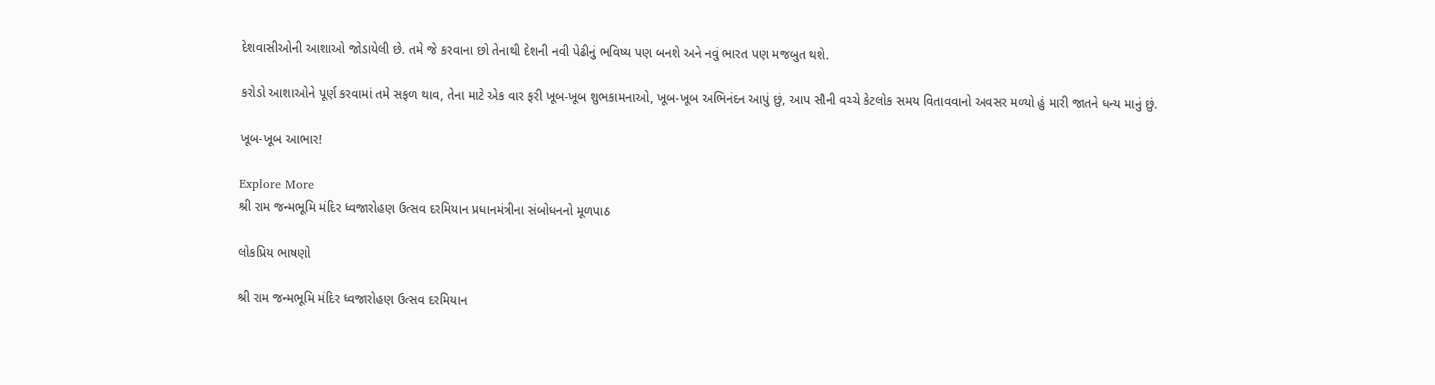દેશવાસીઓની આશાઓ જોડાયેલી છે. તમે જે કરવાના છો તેનાથી દેશની નવી પેઢીનું ભવિષ્ય પણ બનશે અને નવું ભારત પણ મજબુત થશે.

કરોડો આશાઓને પૂર્ણ કરવામાં તમે સફળ થાવ, તેના માટે એક વાર ફરી ખૂબ-ખૂબ શુભકામનાઓ, ખૂબ-ખૂબ અભિનંદન આપું છું, આપ સૌની વચ્ચે કેટલોક સમય વિતાવવાનો અવસર મળ્યો હું મારી જાતને ધન્ય માનું છું.

ખૂબ-ખૂબ આભાર!

Explore More
શ્રી રામ જન્મભૂમિ મંદિર ધ્વજારોહણ ઉત્સવ દરમિયાન પ્રધાનમંત્રીના સંબોધનનો મૂળપાઠ

લોકપ્રિય ભાષણો

શ્રી રામ જન્મભૂમિ મંદિર ધ્વજારોહણ ઉત્સવ દરમિયાન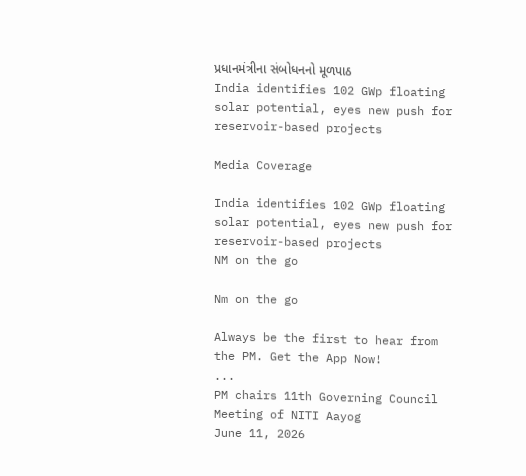પ્રધાનમંત્રીના સંબોધનનો મૂળપાઠ
India identifies 102 GWp floating solar potential, eyes new push for reservoir-based projects

Media Coverage

India identifies 102 GWp floating solar potential, eyes new push for reservoir-based projects
NM on the go

Nm on the go

Always be the first to hear from the PM. Get the App Now!
...
PM chairs 11th Governing Council Meeting of NITI Aayog
June 11, 2026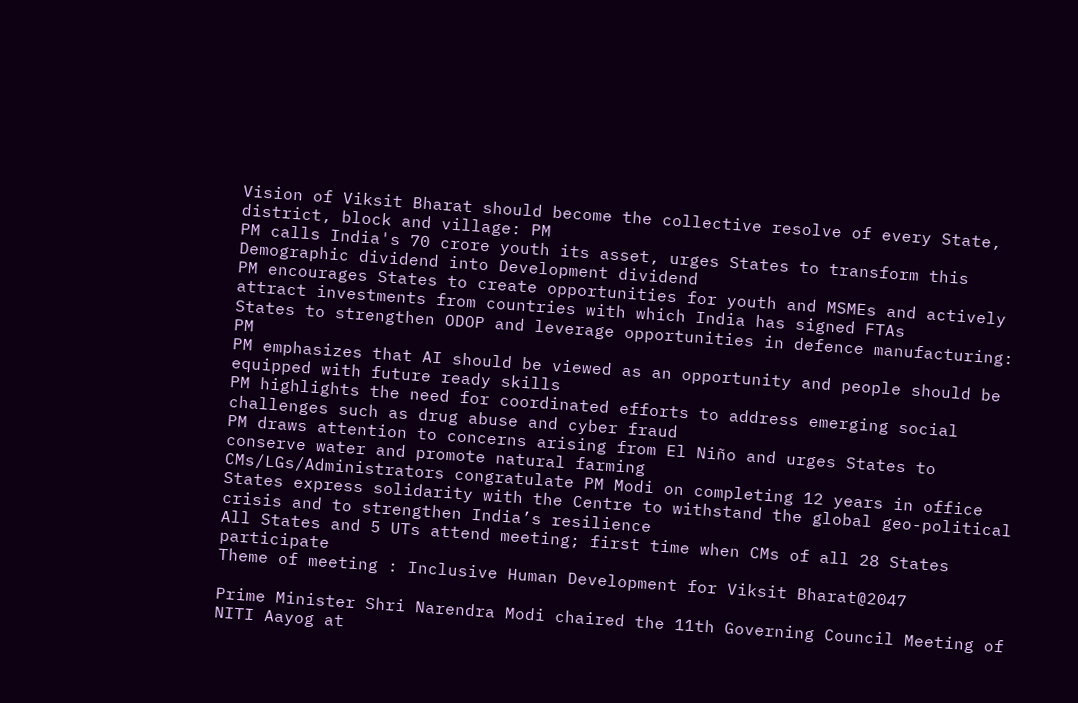Vision of Viksit Bharat should become the collective resolve of every State, district, block and village: PM
PM calls India's 70 crore youth its asset, urges States to transform this Demographic dividend into Development dividend
PM encourages States to create opportunities for youth and MSMEs and actively attract investments from countries with which India has signed FTAs
States to strengthen ODOP and leverage opportunities in defence manufacturing: PM
PM emphasizes that AI should be viewed as an opportunity and people should be equipped with future ready skills
PM highlights the need for coordinated efforts to address emerging social challenges such as drug abuse and cyber fraud
PM draws attention to concerns arising from El Niño and urges States to conserve water and promote natural farming
CMs/LGs/Administrators congratulate PM Modi on completing 12 years in office
States express solidarity with the Centre to withstand the global geo-political crisis and to strengthen India’s resilience
All States and 5 UTs attend meeting; first time when CMs of all 28 States participate
Theme of meeting : Inclusive Human Development for Viksit Bharat@2047

Prime Minister Shri Narendra Modi chaired the 11th Governing Council Meeting of NITI Aayog at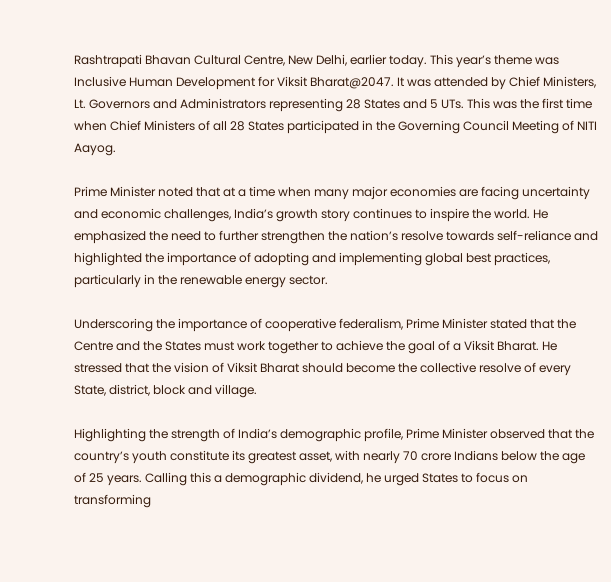Rashtrapati Bhavan Cultural Centre, New Delhi, earlier today. This year’s theme was Inclusive Human Development for Viksit Bharat@2047. It was attended by Chief Ministers, Lt. Governors and Administrators representing 28 States and 5 UTs. This was the first time when Chief Ministers of all 28 States participated in the Governing Council Meeting of NITI Aayog.

Prime Minister noted that at a time when many major economies are facing uncertainty and economic challenges, India’s growth story continues to inspire the world. He emphasized the need to further strengthen the nation’s resolve towards self-reliance and highlighted the importance of adopting and implementing global best practices, particularly in the renewable energy sector.

Underscoring the importance of cooperative federalism, Prime Minister stated that the Centre and the States must work together to achieve the goal of a Viksit Bharat. He stressed that the vision of Viksit Bharat should become the collective resolve of every State, district, block and village.

Highlighting the strength of India’s demographic profile, Prime Minister observed that the country’s youth constitute its greatest asset, with nearly 70 crore Indians below the age of 25 years. Calling this a demographic dividend, he urged States to focus on transforming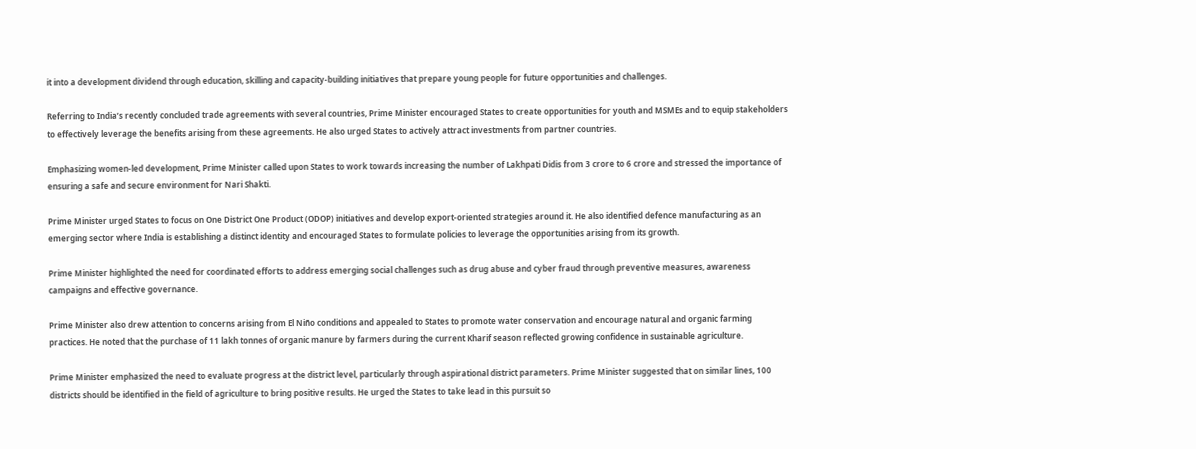it into a development dividend through education, skilling and capacity-building initiatives that prepare young people for future opportunities and challenges.

Referring to India’s recently concluded trade agreements with several countries, Prime Minister encouraged States to create opportunities for youth and MSMEs and to equip stakeholders to effectively leverage the benefits arising from these agreements. He also urged States to actively attract investments from partner countries.

Emphasizing women-led development, Prime Minister called upon States to work towards increasing the number of Lakhpati Didis from 3 crore to 6 crore and stressed the importance of ensuring a safe and secure environment for Nari Shakti.

Prime Minister urged States to focus on One District One Product (ODOP) initiatives and develop export-oriented strategies around it. He also identified defence manufacturing as an emerging sector where India is establishing a distinct identity and encouraged States to formulate policies to leverage the opportunities arising from its growth.

Prime Minister highlighted the need for coordinated efforts to address emerging social challenges such as drug abuse and cyber fraud through preventive measures, awareness campaigns and effective governance.

Prime Minister also drew attention to concerns arising from El Niño conditions and appealed to States to promote water conservation and encourage natural and organic farming practices. He noted that the purchase of 11 lakh tonnes of organic manure by farmers during the current Kharif season reflected growing confidence in sustainable agriculture.

Prime Minister emphasized the need to evaluate progress at the district level, particularly through aspirational district parameters. Prime Minister suggested that on similar lines, 100 districts should be identified in the field of agriculture to bring positive results. He urged the States to take lead in this pursuit so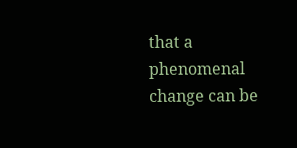that a phenomenal change can be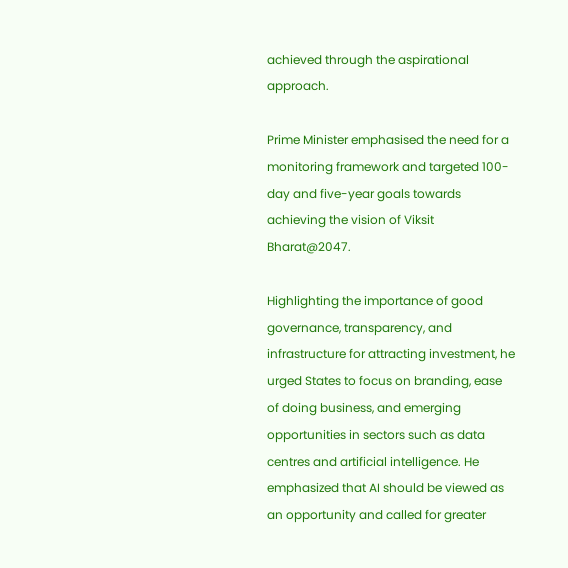achieved through the aspirational approach.

Prime Minister emphasised the need for a monitoring framework and targeted 100-day and five-year goals towards achieving the vision of Viksit Bharat@2047.

Highlighting the importance of good governance, transparency, and infrastructure for attracting investment, he urged States to focus on branding, ease of doing business, and emerging opportunities in sectors such as data centres and artificial intelligence. He emphasized that AI should be viewed as an opportunity and called for greater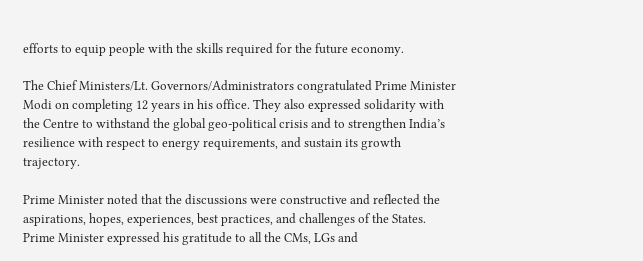efforts to equip people with the skills required for the future economy.

The Chief Ministers/Lt. Governors/Administrators congratulated Prime Minister Modi on completing 12 years in his office. They also expressed solidarity with the Centre to withstand the global geo-political crisis and to strengthen India’s resilience with respect to energy requirements, and sustain its growth trajectory.

Prime Minister noted that the discussions were constructive and reflected the aspirations, hopes, experiences, best practices, and challenges of the States. Prime Minister expressed his gratitude to all the CMs, LGs and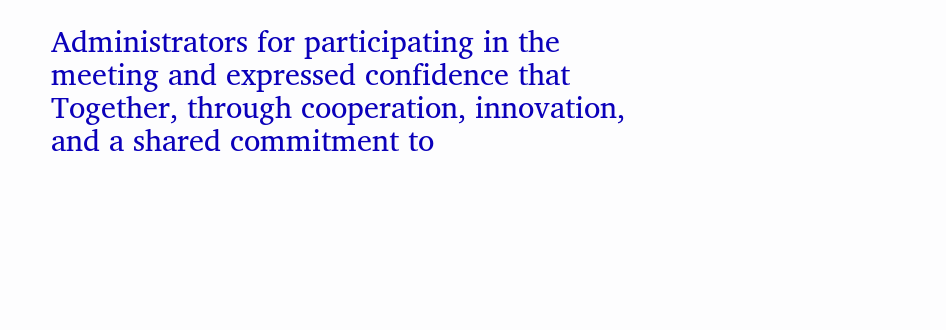Administrators for participating in the meeting and expressed confidence that Together, through cooperation, innovation, and a shared commitment to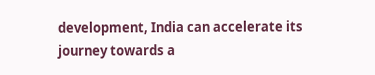development, India can accelerate its journey towards a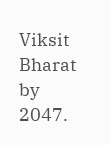Viksit Bharat by 2047.